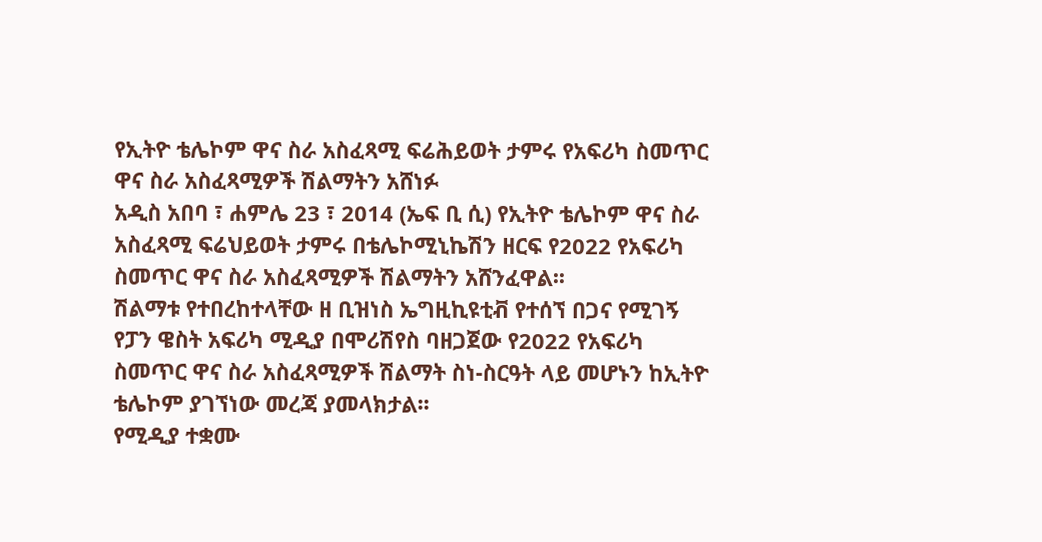የኢትዮ ቴሌኮም ዋና ስራ አስፈጻሚ ፍሬሕይወት ታምሩ የአፍሪካ ስመጥር ዋና ስራ አስፈጻሚዎች ሽልማትን አሸነፉ
አዲስ አበባ ፣ ሐምሌ 23 ፣ 2014 (ኤፍ ቢ ሲ) የኢትዮ ቴሌኮም ዋና ስራ አስፈጻሚ ፍሬህይወት ታምሩ በቴሌኮሚኒኬሽን ዘርፍ የ2022 የአፍሪካ ስመጥር ዋና ስራ አስፈጻሚዎች ሽልማትን አሸንፈዋል፡፡
ሽልማቱ የተበረከተላቸው ዘ ቢዝነስ ኤግዚኪዩቲቭ የተሰኘ በጋና የሚገኝ የፓን ዌስት አፍሪካ ሚዲያ በሞሪሽየስ ባዘጋጀው የ2022 የአፍሪካ ስመጥር ዋና ስራ አስፈጻሚዎች ሽልማት ስነ-ስርዓት ላይ መሆኑን ከኢትዮ ቴሌኮም ያገኘነው መረጃ ያመላክታል፡፡
የሚዲያ ተቋሙ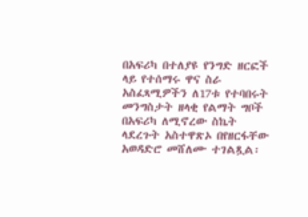በአፍሪካ በተለያዩ የንግድ ዘርፎች ላይ የተሰማሩ ዋና ስራ አስፈጻሚዎችን ለ17ቱ የተባበሩት መንግስታት ዘላቂ የልማት ግቦች በአፍሪካ ለሚኖረው ስኬት ላደረጉት አስተዋጽኦ በየዘርፋቸው አወዳድሮ መሸለሙ ተገልጿል፡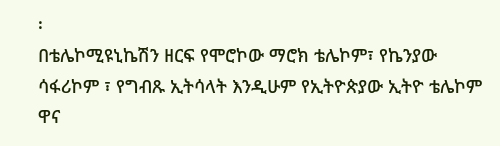፡
በቴሌኮሚዩኒኬሽን ዘርፍ የሞሮኮው ማሮክ ቴሌኮም፣ የኬንያው ሳፋሪኮም ፣ የግብጹ ኢትሳላት እንዲሁም የኢትዮጵያው ኢትዮ ቴሌኮም ዋና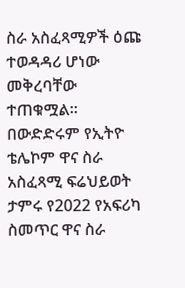ስራ አስፈጻሚዎች ዕጩ ተወዳዳሪ ሆነው መቅረባቸው ተጠቁሟል፡፡
በውድድሩም የኢትዮ ቴሌኮም ዋና ስራ አስፈጻሚ ፍሬህይወት ታምሩ የ2022 የአፍሪካ ስመጥር ዋና ስራ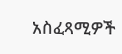አስፈጻሚዎች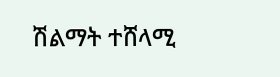ሽልማት ተሸላሚ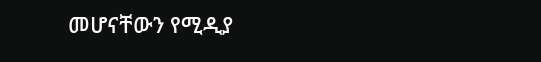መሆናቸውን የሚዲያ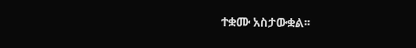ተቋሙ አስታውቋል፡፡